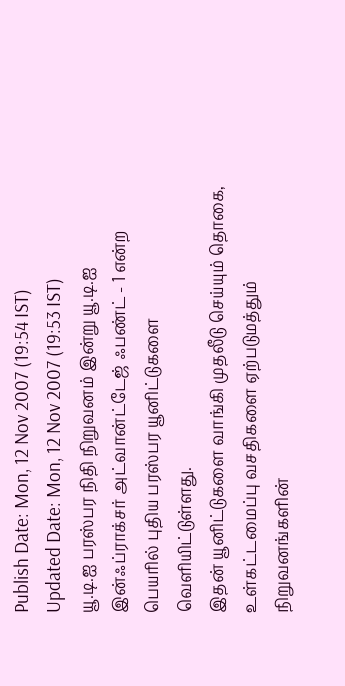Publish Date: Mon, 12 Nov 2007 (19:54 IST)
Updated Date: Mon, 12 Nov 2007 (19:53 IST)
யூ.டி.ஐ பரஸ்பர நிதி நிறுவனம் இன்று யூ.டி.ஐ இன்ஃப்ராக்சர் அட்வான்ட்டேஜ் ஃபண்ட் - 1 என்ற பெயரில் புதிய பரஸ்பர யூனிட்டுகளை வெளியிட்டுள்ளது.
இதன் யூனிட்டுகளை வாங்கி முதலீடு செய்யும் தொகை, உள்கட்டமைப்பு வசதிகளை ஏற்படுமத்தும் நிறுவனங்களின்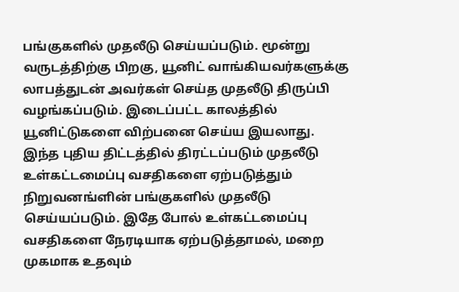பங்குகளில் முதலீடு செய்யப்படும். மூன்று வருடத்திற்கு பிறகு, யூனிட் வாங்கியவர்களுக்கு லாபத்துடன் அவர்கள் செய்த முதலீடு திருப்பி வழங்கப்படும். இடைப்பட்ட காலத்தில் யூனிட்டுகளை விற்பனை செய்ய இயலாது.
இந்த புதிய திட்டத்தில் திரட்டப்படும் முதலீடு உள்கட்டமைப்பு வசதிகளை ஏற்படுத்தும் நிறுவனங்ளின் பங்குகளில் முதலீடு செய்யப்படும். இதே போல் உள்கட்டமைப்பு வசதிகளை நேரடியாக ஏற்படுத்தாமல், மறை முகமாக உதவும்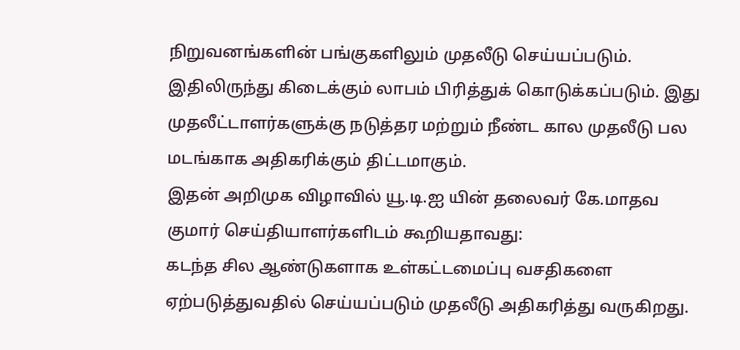நிறுவனங்களின் பங்குகளிலும் முதலீடு செய்யப்படும். இதிலிருந்து கிடைக்கும் லாபம் பிரித்துக் கொடுக்கப்படும். இது முதலீட்டாளர்களுக்கு நடுத்தர மற்றும் நீண்ட கால முதலீடு பல மடங்காக அதிகரிக்கும் திட்டமாகும்.
இதன் அறிமுக விழாவில் யூ.டி.ஐ யின் தலைவர் கே.மாதவ குமார் செய்தியாளர்களிடம் கூறியதாவது:
கடந்த சில ஆண்டுகளாக உள்கட்டமைப்பு வசதிகளை ஏற்படுத்துவதில் செய்யப்படும் முதலீடு அதிகரித்து வருகிறது.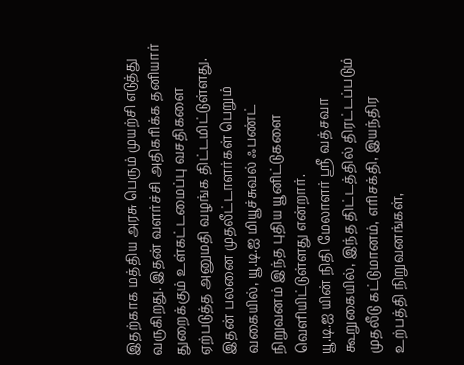இதற்காக மத்திய அரசு பெரும் முயற்சி எடுத்து வருகிறது. இதன் வளர்ச்சி அதிகரிக்க தனியார் துறைக்கும் உள்கட்டமைப்பு வசதிகளை ஏற்படுத்த அனுமதி வழங்க திட்டமிட்டுள்ளது.
இதன் பலனை முதலீட்டாளர்கள் பெறும் வகையில், யூ.டி.ஐ மியூச்சுவல் ஃபண்ட் நிறுவனம் இந்த புதிய யூனிட்டுகளை வெளியிட்டுள்ளது என்றார்.
யூ.டி.ஐ யின் நிதி மேலாளர் ஸ்ரீ வத்சவா கூறுகையில், இந்த திட்டத்தில் திரட்டப்படும் முதலீடு கட்டுமானம், எரிசக்தி, இயந்திர உற்பத்தி நிறுவனங்கள்,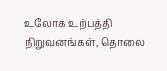உலோக உற்பத்தி நிறுவனங்கள், தொலை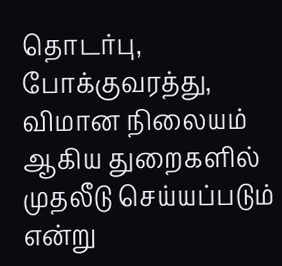தொடர்பு, போக்குவரத்து, விமான நிலையம் ஆகிய துறைகளில் முதலீடு செய்யப்படும் என்று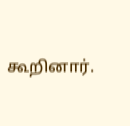கூறினார்.